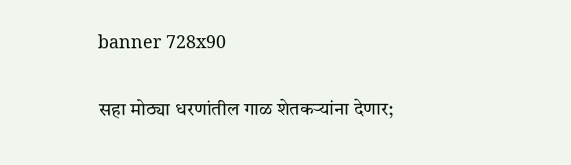banner 728x90

सहा मोठ्या धरणांतील गाळ शेतकऱ्यांना देणार;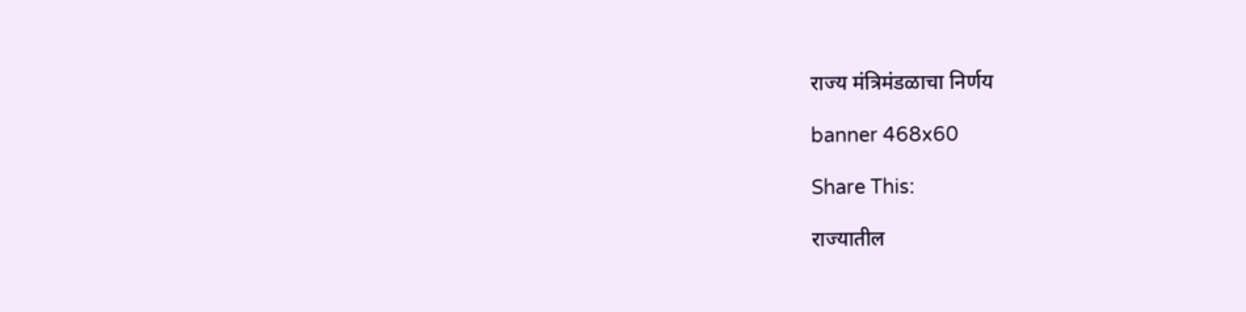राज्य मंत्रिमंडळाचा निर्णय

banner 468x60

Share This:

राज्यातील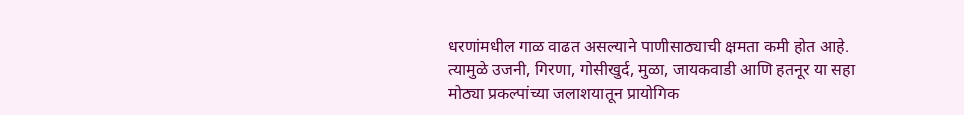धरणांमधील गाळ वाढत असल्याने पाणीसाठ्याची क्षमता कमी होत आहे. त्यामुळे उजनी, गिरणा, गोसीखुर्द, मुळा, जायकवाडी आणि हतनूर या सहा मोठ्या प्रकल्पांच्या जलाशयातून प्रायोगिक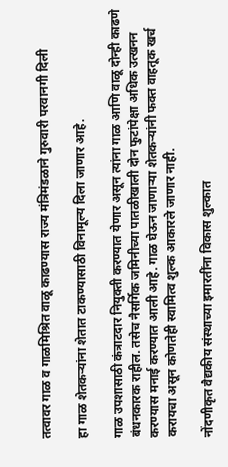तत्वावर गाळ व गाळमिश्रित वाळू काढण्यास राज्य मंत्रिमंडळाने गुरुवारी परवानगी दिली

हा गाळ शेतकऱ्यांना शेतात टाकण्यासाठी विनामूल्य दिला जाणार आहे.

गाळ उपशासाठी कंत्राटदार नियुक्ती करण्यात येणार असून त्यांना गाळ आणि वाळू दोन्ही काढणे बंधनकारक राहील. तसेच नैसर्गिक जमिनीच्या पातळीखाली दोन फुटांपेक्षा अधिक उत्खनन करण्यास मनाई करण्यात आली आहे. गाळ घेऊन जाणाऱ्या शेतकऱ्यांनी फक्त वाहतूक खर्च करायचा असून कोणतेही स्वामित्व शुल्क आकारले जाणार नाही.

नोंदणीकृत वैद्यकीय संस्थाच्या इमारतींना विकास शुल्कात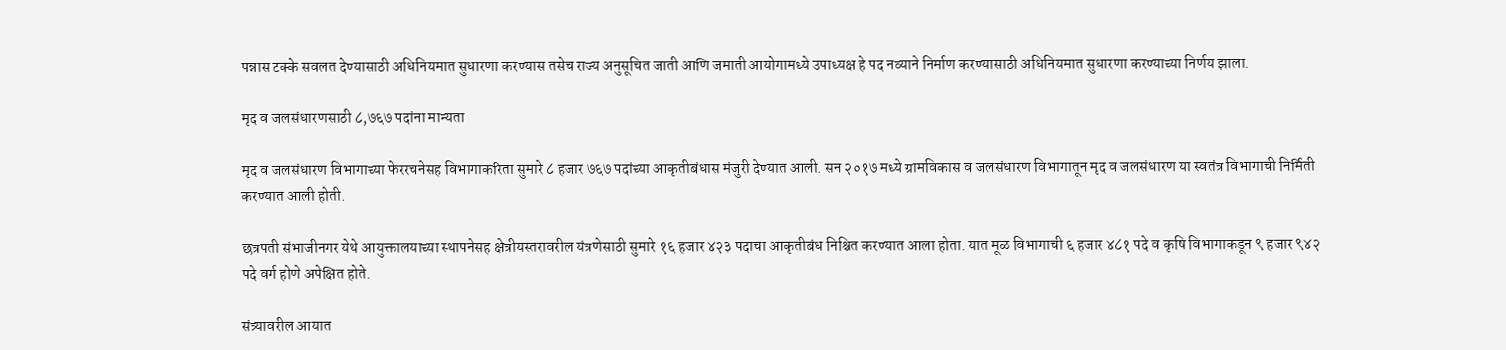पन्नास टक्के सवलत देण्यासाठी अधिनियमात सुधारणा करण्यास तसेच राज्य अनुसूचित जाती आणि जमाती आयोगामध्ये उपाध्यक्ष हे पद नव्याने निर्माण करण्यासाठी अधिनियमात सुधारणा करण्याच्या निर्णय झाला.

मृद व जलसंधारणसाठी ८,७६७ पदांना मान्यता

मृद व जलसंधारण विभागाच्या फेररचनेसह विभागाकरिता सुमारे ८ हजार ७६७ पदांच्या आकृतीबंधास मंजुरी देण्यात आली. सन २०१७ मध्ये ग्रामविकास व जलसंधारण विभागातून मृद व जलसंधारण या स्वतंत्र विभागाची निर्मिती करण्यात आली होती.

छत्रपती संभाजीनगर येथे आयुक्तालयाच्या स्थापनेसह क्षेत्रीयस्तरावरील यंत्रणेसाठी सुमारे १६ हजार ४२३ पदाचा आकृतीबंध निश्चित करण्यात आला होता. यात मूळ विभागाची ६ हजार ४८१ पदे व कृषि विभागाकडून ९ हजार ९४२ पदे वर्ग होणे अपेक्षित होते.

संत्र्यावरील आयात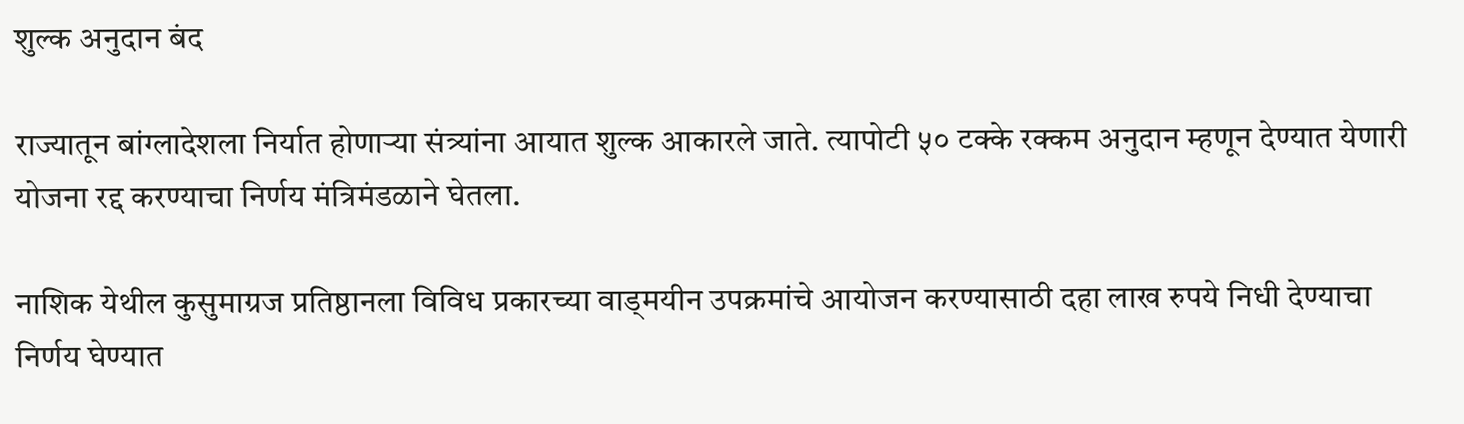शुल्क अनुदान बंद

राज्यातून बांग्लादेशला निर्यात होणाऱ्या संत्र्यांना आयात शुल्क आकारले जाते. त्यापोटी ५० टक्के रक्कम अनुदान म्हणून देण्यात येणारी योजना रद्द करण्याचा निर्णय मंत्रिमंडळाने घेतला.

नाशिक येथील कुसुमाग्रज प्रतिष्ठानला विविध प्रकारच्या वाड्मयीन उपक्रमांचे आयोजन करण्यासाठी दहा लाख रुपये निधी देण्याचा निर्णय घेण्यात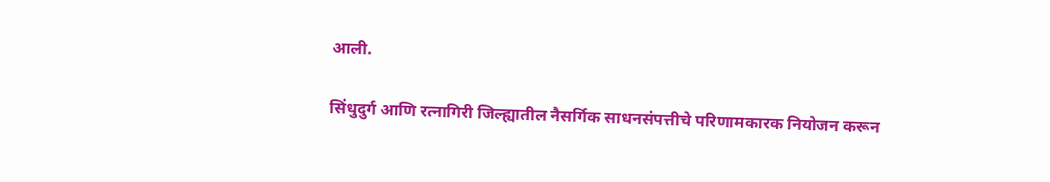आली.

सिंधुदुर्ग आणि रत्नागिरी जिल्ह्यातील नैसर्गिक साधनसंपत्तीचे परिणामकारक नियोजन करून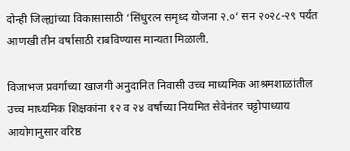दोन्ही जिल्ह्यांच्या विकासासाठी ‘सिंधुरत्न समृध्द योजना २.०’ सन २०२८-२९ पर्यंत आणखी तीन वर्षासाठी राबविण्यास मान्यता मिळाली.

विजाभज प्रवर्गाच्या खाजगी अनुदानित निवासी उच्च माध्यमिक आश्रमशाळांतील उच्च माध्यमिक शिक्षकांना १२ व २४ वर्षाच्या नियमित सेवेनंतर चट्टोपाध्याय आयोगानुसार वरिष्ठ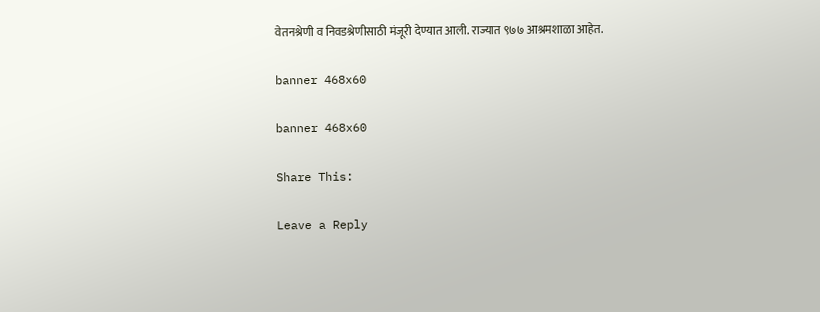वेतनश्रेणी व निवडश्रेणीसाठी मंजूरी देण्यात आली. राज्यात ९७७ आश्रमशाळा आहेत.

banner 468x60

banner 468x60

Share This:

Leave a Reply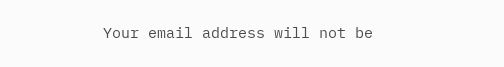Your email address will not be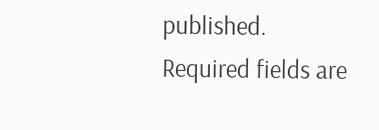published. Required fields are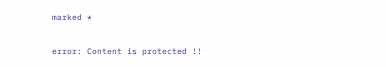marked *

error: Content is protected !!